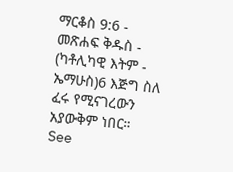ማርቆስ 9:6 - መጽሐፍ ቅዱስ - (ካቶሊካዊ እትም - ኤማሁስ)6 እጅግ ስለ ፈሩ የሚናገረውን አያውቅም ነበር። See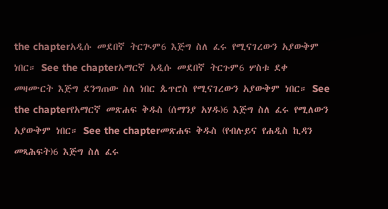the chapterአዲሱ መደበኛ ትርጒም6 እጅግ ስለ ፈሩ የሚናገረውን አያውቅም ነበር። See the chapterአማርኛ አዲሱ መደበኛ ትርጉም6 ሦስቱ ደቀ መዛሙርት እጅግ ደንግጠው ስለ ነበር ጴጥሮስ የሚናገረውን አያውቅም ነበር። See the chapterየአማርኛ መጽሐፍ ቅዱስ (ሰማንያ አሃዱ)6 እጅግ ስለ ፈሩ የሚለውን አያውቅም ነበር። See the chapterመጽሐፍ ቅዱስ (የብሉይና የሐዲስ ኪዳን መጻሕፍት)6 እጅግ ስለ ፈሩ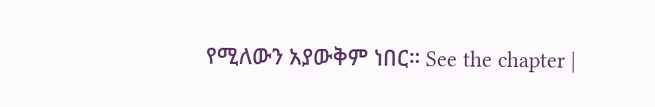የሚለውን አያውቅም ነበር። See the chapter |